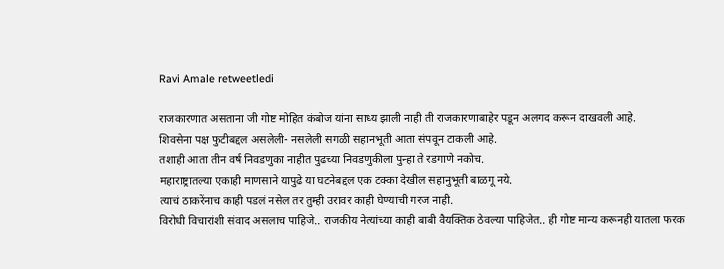Ravi Amale retweetledi

राजकारणात असताना जी गोष्ट मोहित कंबोज यांना साध्य झाली नाही ती राजकारणाबाहेर पडून अलगद करून दाखवली आहे.
शिवसेना पक्ष फुटीबद्दल असलेली- नसलेली सगळी सहानभूती आता संपवून टाकली आहे.
तशाही आता तीन वर्ष निवडणुका नाहीत पुढच्या निवडणुकीला पुन्हा ते रडगाणे नकोच.
महाराष्ट्रातल्या एकाही माणसाने यापुढे या घटनेबद्दल एक टक्का देखील सहानुभूती बाळगू नये.
त्याचं ठाकरेंनाच काही पडलं नसेल तर तुम्ही उरावर काही घेण्याची गरज नाही.
विरोधी विचारांशी संवाद असलाच पाहिजे.. राजकीय नेत्यांच्या काही बाबी वैयक्तिक ठेवल्या पाहिजेत.. ही गोष्ट मान्य करूनही यातला फरक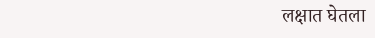लक्षात घेतला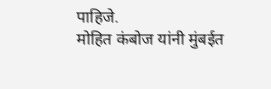पाहिजे.
मोहित कंबोज यांनी मुंबईत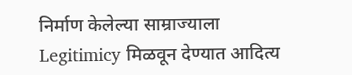निर्माण केलेल्या साम्राज्याला Legitimicy मिळवून देण्यात आदित्य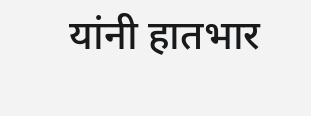यांनी हातभार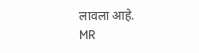लावला आहे.
MR